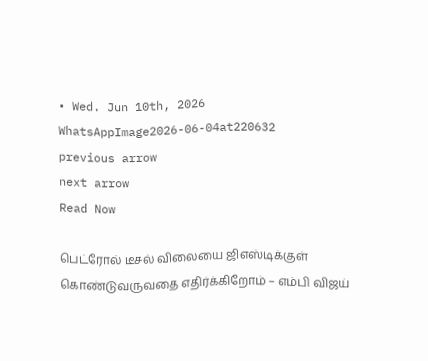• Wed. Jun 10th, 2026
WhatsAppImage2026-06-04at220632
previous arrow
next arrow
Read Now

பெட்ரோல் டீசல் விலையை ஜிஎஸ்டிக்குள் கொண்டுவருவதை எதிர்க்கிறோம் – எம்பி விஜய்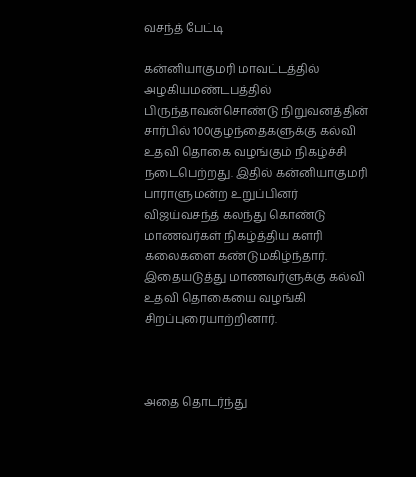வசந்த் பேட்டி

கன்னியாகுமரி மாவட்டத்தில் அழகியமண்டபத்தில் பிருந்தாவன்சொண்டு நிறுவனத்தின் சார்பில் 100குழந்தைகளுக்கு கல்வி உதவி தொகை வழங்கும் நிகழ்ச்சி நடைபெற்றது. இதில் கன்னியாகுமரி பாராளுமன்ற உறுப்பினர் விஜய்வசந்த் கலந்து கொண்டு மாணவர்கள் நிகழ்த்திய களரி கலைகளை கண்டுமகிழ்ந்தார். இதையடுத்து மாணவர்ளுக்கு கல்வி உதவி தொகையை வழங்கி சிறப்புரையாற்றினார்.



அதை தொடர்ந்து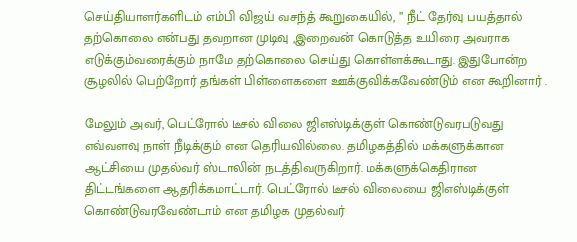செய்தியாளர்களிடம் எம்பி விஜய் வசந்த் கூறுகையில், ” நீட் தேர்வு பயத்தால் தற்கொலை என்பது தவறான முடிவு ,இறைவன் கொடுத்த உயிரை அவராக எடுக்கும்வரைக்கும் நாமே தற்கொலை செய்து கொள்ளக்கூடாது. இதுபோன்ற சூழலில் பெற்றோர் தங்கள் பிள்ளைகளை ஊக்குவிக்கவேண்டும் என கூறினார் .

மேலும் அவர், பெட்ரோல் டீசல் விலை ஜிஎஸ்டிக்குள் கொண்டுவரபடுவது எவ்வளவு நாள் நீடிக்கும் என தெரியவில்லை. தமிழகத்தில் மக்களுக்கான ஆட்சியை முதல்வர் ஸ்டாலின் நடத்திவருகிறார். மக்களுக்கெதிரான திட்டங்களை ஆதரிக்கமாட்டார். பெட்ரோல் டீசல் விலையை ஜிஎஸ்டிக்குள் கொண்டுவரவேண்டாம் என தமிழக முதல்வர்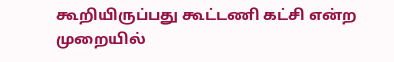கூறியிருப்பது கூட்டணி கட்சி என்ற முறையில்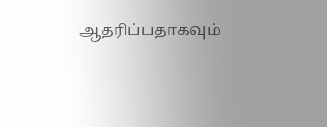ஆதரிப்பதாகவும்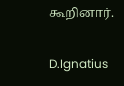கூறினார்.

D.Ignatius